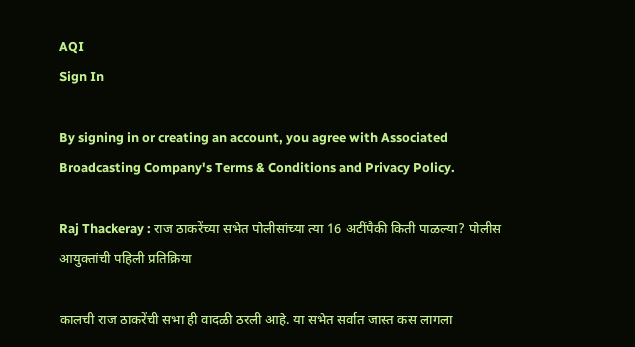AQI
Sign In

By signing in or creating an account, you agree with Associated Broadcasting Company's Terms & Conditions and Privacy Policy.

Raj Thackeray : राज ठाकरेंच्या सभेत पोलीसांच्या त्या 16 अटींपैकी किती पाळल्या? पोलीस आयुक्तांची पहिली प्रतिक्रिया

कालची राज ठाकरेंची सभा ही वादळी ठरली आहे. या सभेत सर्वात जास्त कस लागला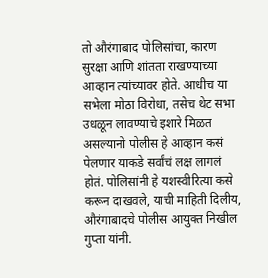तो औरंगाबाद पोलिसांचा, कारण सुरक्षा आणि शांतता राखण्याच्या आव्हान त्यांच्यावर होते. आधीच या सभेला मोठा विरोधा, तसेच थेट सभा उधळून लावण्याचे इशारे मिळत असल्यानो पोलीस हे आव्हान कसं पेलणार याकडे सर्वांचं लक्ष लागलं होतं. पोलिसांनी हे यशस्वीरित्या कसे करून दाखवले, याची माहिती दिलीय, औरंगाबादचे पोलीस आयुक्त निखील गुप्ता यांनी.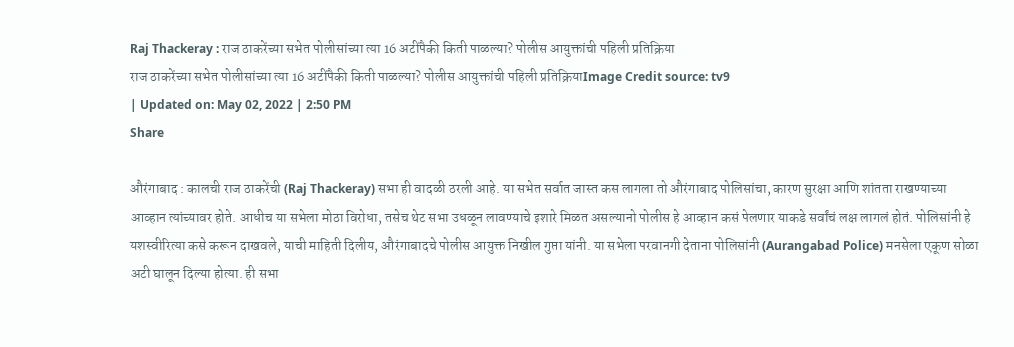Raj Thackeray : राज ठाकरेंच्या सभेत पोलीसांच्या त्या 16 अटींपैकी किती पाळल्या? पोलीस आयुक्तांची पहिली प्रतिक्रिया
राज ठाकरेंच्या सभेत पोलीसांच्या त्या 16 अटींपैकी किती पाळल्या? पोलीस आयुक्तांची पहिली प्रतिक्रियाImage Credit source: tv9
| Updated on: May 02, 2022 | 2:50 PM
Share

औरंगाबाद : कालची राज ठाकरेंची (Raj Thackeray) सभा ही वादळी ठरली आहे. या सभेत सर्वात जास्त कस लागला तो औरंगाबाद पोलिसांचा, कारण सुरक्षा आणि शांतता राखण्याच्या आव्हान त्यांच्यावर होते. आधीच या सभेला मोठा विरोधा, तसेच थेट सभा उधळून लावण्याचे इशारे मिळत असल्यानो पोलीस हे आव्हान कसं पेलणार याकडे सर्वांचं लक्ष लागलं होतं. पोलिसांनी हे यशस्वीरित्या कसे करून दाखवले, याची माहिती दिलीय, औरंगाबादचे पोलीस आयुक्त निखील गुप्ता यांनी. या सभेला परवानगी देताना पोलिसांनी (Aurangabad Police) मनसेला एकूण सोळा अटी घालून दिल्या होत्या. ही सभा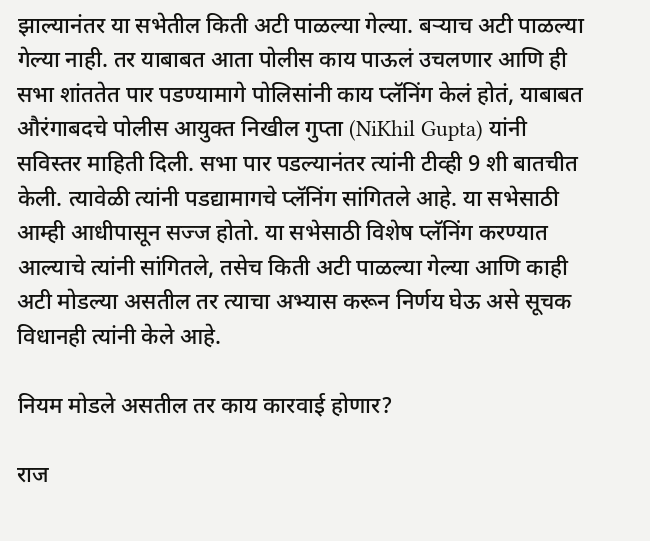झाल्यानंतर या सभेतील किती अटी पाळल्या गेल्या. बऱ्याच अटी पाळल्या गेल्या नाही. तर याबाबत आता पोलीस काय पाऊलं उचलणार आणि ही सभा शांततेत पार पडण्यामागे पोलिसांनी काय प्लॅनिंग केलं होतं, याबाबत औरंगाबदचे पोलीस आयुक्त निखील गुप्ता (NiKhil Gupta) यांनी सविस्तर माहिती दिली. सभा पार पडल्यानंतर त्यांनी टीव्ही 9 शी बातचीत केली. त्यावेळी त्यांनी पडद्यामागचे प्लॅनिंग सांगितले आहे. या सभेसाठी आम्ही आधीपासून सज्ज होतो. या सभेसाठी विशेष प्लॅनिंग करण्यात आल्याचे त्यांनी सांगितले, तसेच किती अटी पाळल्या गेल्या आणि काही अटी मोडल्या असतील तर त्याचा अभ्यास करून निर्णय घेऊ असे सूचक विधानही त्यांनी केले आहे.

नियम मोडले असतील तर काय कारवाई होणार?

राज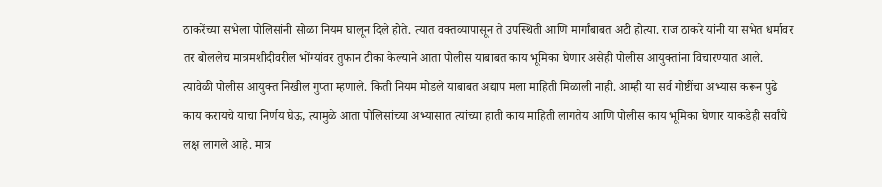ठाकरेंच्या सभेला पोलिसांनी सोळा नियम घालून दिले होते. त्यात वक्तव्यापासून ते उपस्थिती आणि मार्गांबाबत अटी होत्या. राज ठाकरे यांनी या सभेत धर्मावर तर बोललेच मात्रमशीदीवरील भोंग्यांवर तुफान टीका केल्याने आता पोलीस याबाबत काय भूमिका घेणार असेही पोलीस आयुक्तांना विचारण्यात आले. त्यावेळी पोलीस आयुक्त निखील गुप्ता म्हणाले. किती नियम मोडले याबाबत अद्याप मला माहिती मिळाली नाही. आम्ही या सर्व गोष्टींचा अभ्यास करून पुढे काय करायचे याचा निर्णय घेऊ, त्यामुळे आता पोलिसांच्या अभ्यासात त्यांच्या हाती काय माहिती लागतेय आणि पोलीस काय भूमिका घेणार याकडेही सर्वांचे लक्ष लागले आहे. मात्र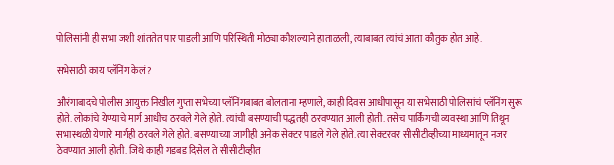पोलिसांनी ही सभा जशी शांततेत पार पाडली आणि परिस्थिती मोठ्या कौशल्याने हाताळली, त्याबाबत त्यांचं आता कौतुक होत आहे.

सभेसाठी काय प्लॅनिंग केलं?

औरंगाबादचे पोलीस आयुक्त निखील गुप्ता सभेच्या प्लॅनिंगबाबत बोलताना म्हणाले, काही दिवस आधीपासून या सभेसाठी पोलिसांचं प्लॅनिंग सुरू होते. लोकांचे येण्याचे मार्ग आधीच ठरवले गेले होते. त्यांची बसण्याची पद्धतही ठरवण्यात आली होती. तसेच पार्किंगची व्यवस्था आणि तिथून सभास्थळी येणारे मार्गही ठरवले गेले होते. बसण्याच्या जागीही अनेक सेक्टर पाडले गेले होते. त्या सेक्टरवर सीसीटीव्हीच्या माध्यमातून नजर ठेवण्यात आली होती. जिथे काही गडबड दिसेल ते सीसीटीव्हीत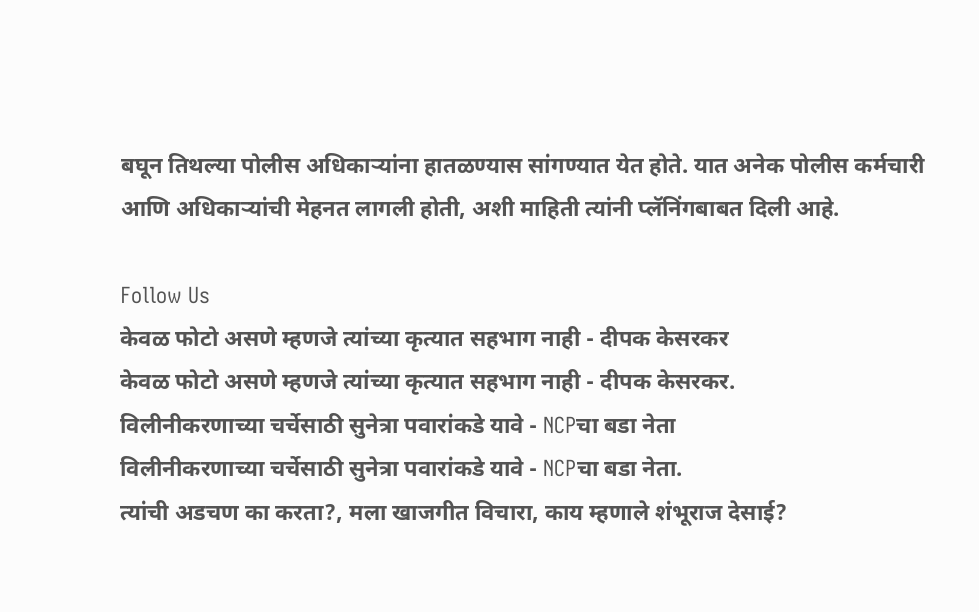बघून तिथल्या पोलीस अधिकाऱ्यांना हातळण्यास सांगण्यात येत होते. यात अनेक पोलीस कर्मचारी आणि अधिकाऱ्यांची मेहनत लागली होती, अशी माहिती त्यांनी प्लॅनिंगबाबत दिली आहे.

Follow Us
केवळ फोटो असणे म्हणजे त्यांच्या कृत्यात सहभाग नाही - दीपक केसरकर
केवळ फोटो असणे म्हणजे त्यांच्या कृत्यात सहभाग नाही - दीपक केसरकर.
विलीनीकरणाच्या चर्चेसाठी सुनेत्रा पवारांकडे यावे - NCPचा बडा नेता
विलीनीकरणाच्या चर्चेसाठी सुनेत्रा पवारांकडे यावे - NCPचा बडा नेता.
त्यांची अडचण का करता?, मला खाजगीत विचारा, काय म्हणाले शंभूराज देसाई?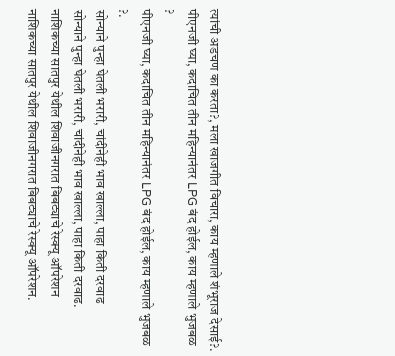त्यांची अडचण का करता?, मला खाजगीत विचारा, काय म्हणाले शंभूराज देसाई?.
पीएनजी घ्या, कदाचित तीन महिन्यानंतर LPG बंद होईल, काय म्हणाले भुजबळ ?
पीएनजी घ्या, कदाचित तीन महिन्यानंतर LPG बंद होईल, काय म्हणाले भुजबळ ?.
सोन्याने पुन्हा घेतली भरारी, चांदीनेही भाव खाल्ला, पाहा किती दरवाढ
सोन्याने पुन्हा घेतली भरारी, चांदीनेही भाव खाल्ला, पाहा किती दरवाढ.
नाशिकच्या सातपुर येथील शिवाजीनगरात बिबट्याचे रेस्क्यू ऑपरेशन
नाशिकच्या सातपुर येथील शिवाजीनगरात बिबट्याचे रेस्क्यू ऑपरेशन.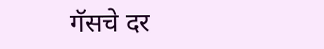गॅसचे दर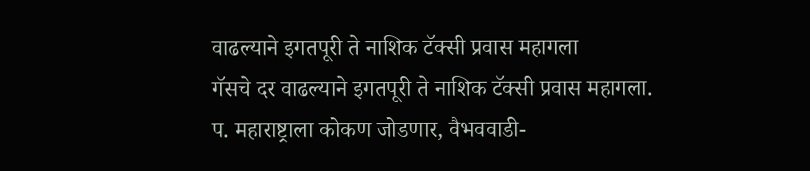वाढल्याने इगतपूरी ते नाशिक टॅक्सी प्रवास महागला
गॅसचे दर वाढल्याने इगतपूरी ते नाशिक टॅक्सी प्रवास महागला.
प. महाराष्ट्राला कोकण जोडणार, वैभववाडी-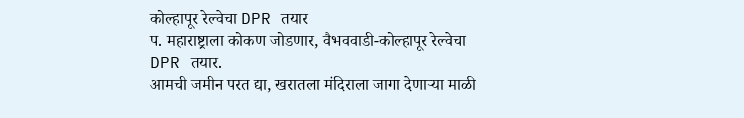कोल्हापूर रेल्वेचा DPR तयार
प. महाराष्ट्राला कोकण जोडणार, वैभववाडी-कोल्हापूर रेल्वेचा DPR तयार.
आमची जमीन परत द्या, खरातला मंदिराला जागा देणाऱ्या माळी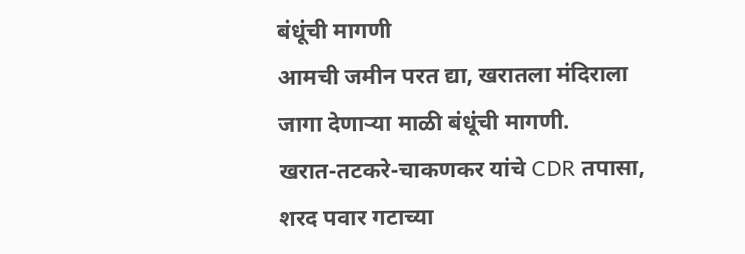बंधूंची मागणी
आमची जमीन परत द्या, खरातला मंदिराला जागा देणाऱ्या माळी बंधूंची मागणी.
खरात-तटकरे-चाकणकर यांचे CDR तपासा, शरद पवार गटाच्या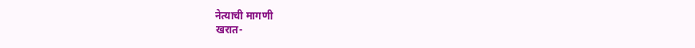नेत्याची मागणी
खरात-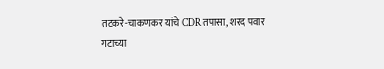तटकरे-चाकणकर यांचे CDR तपासा, शरद पवार गटाच्या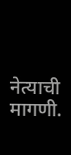नेत्याची मागणी.